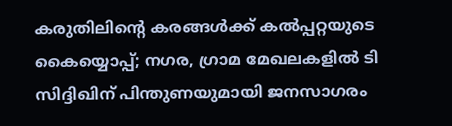കരുതിലിന്റെ കരങ്ങള്‍ക്ക് കല്‍പ്പറ്റയുടെ കൈയ്യൊപ്പ്; നഗര, ഗ്രാമ മേഖലകളില്‍ ടി സിദ്ദിഖിന് പിന്തുണയുമായി ജനസാഗരം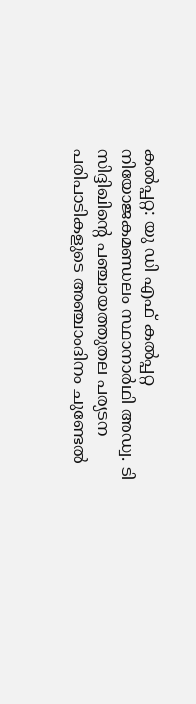കല്‍പ്പറ്റ: യു ഡി എഫ് കല്‍പ്പറ്റ നിയോജകമണ്ഡലം സ്ഥാനാര്‍ഥി അഡ്വ. ടി സിദ്ദിഖിന്റെ പഞ്ചായത്തുതല പര്യടന പരിപാടികളുടെ അഞ്ചാംദിനം ചുണ്ടേല്‍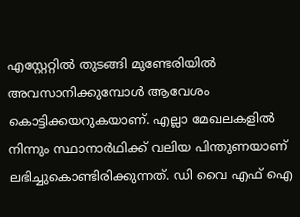എസ്റ്റേറ്റില്‍ തുടങ്ങി മുണ്ടേരിയില്‍ അവസാനിക്കുമ്പോള്‍ ആവേശം കൊട്ടിക്കയറുകയാണ്. എല്ലാ മേഖലകളില്‍ നിന്നും സ്ഥാനാര്‍ഥിക്ക് വലിയ പിന്തുണയാണ് ലഭിച്ചുകൊണ്ടിരിക്കുന്നത്. ഡി വൈ എഫ് ഐ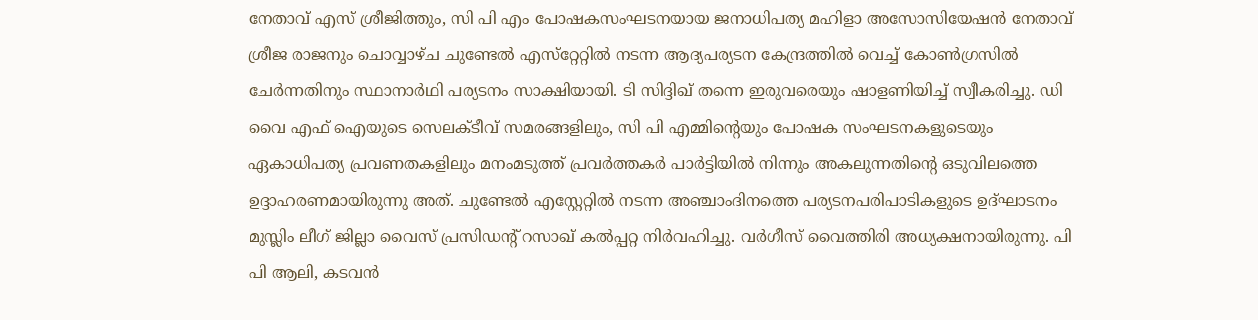നേതാവ് എസ് ശ്രീജിത്തും, സി പി എം പോഷകസംഘടനയായ ജനാധിപത്യ മഹിളാ അസോസിയേഷന്‍ നേതാവ് ശ്രീജ രാജനും ചൊവ്വാഴ്ച ചുണ്ടേല്‍ എസ്‌റ്റേറ്റില്‍ നടന്ന ആദ്യപര്യടന കേന്ദ്രത്തില്‍ വെച്ച് കോണ്‍ഗ്രസില്‍ ചേര്‍ന്നതിനും സ്ഥാനാര്‍ഥി പര്യടനം സാക്ഷിയായി. ടി സിദ്ദിഖ് തന്നെ ഇരുവരെയും ഷാളണിയിച്ച് സ്വീകരിച്ചു. ഡി വൈ എഫ് ഐയുടെ സെലക്ടീവ് സമരങ്ങളിലും, സി പി എമ്മിന്റെയും പോഷക സംഘടനകളുടെയും ഏകാധിപത്യ പ്രവണതകളിലും മനംമടുത്ത് പ്രവര്‍ത്തകര്‍ പാര്‍ട്ടിയില്‍ നിന്നും അകലുന്നതിന്റെ ഒടുവിലത്തെ ഉദ്ദാഹരണമായിരുന്നു അത്. ചുണ്ടേല്‍ എസ്റ്റേറ്റില്‍ നടന്ന അഞ്ചാംദിനത്തെ പര്യടനപരിപാടികളുടെ ഉദ്ഘാടനം മുസ്ലിം ലീഗ് ജില്ലാ വൈസ് പ്രസിഡന്റ് റസാഖ് കല്‍പ്പറ്റ നിര്‍വഹിച്ചു. വര്‍ഗീസ് വൈത്തിരി അധ്യക്ഷനായിരുന്നു. പി പി ആലി, കടവന്‍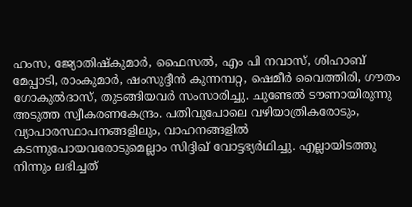ഹംസ, ജ്യോതിഷ്‌കുമാര്‍, ഫൈസല്‍, എം പി നവാസ്, ശിഹാബ് മേപ്പാടി, രാംകുമാര്‍, ഷംസുദ്ദീന്‍ കുന്നമ്പറ്റ, ഷെമീര്‍ വൈത്തിരി, ഗൗതം ഗോകുല്‍ദാസ്, തുടങ്ങിയവര്‍ സംസാരിച്ചു. ചുണ്ടേല്‍ ടൗണായിരുന്നു അടുത്ത സ്വീകരണകേന്ദ്രം. പതിവുപോലെ വഴിയാത്രികരോടും, വ്യാപാരസ്ഥാപനങ്ങളിലും, വാഹനങ്ങളില്‍ കടന്നുപോയവരോടുമെല്ലാം സിദ്ദിഖ് വോട്ടഭ്യര്‍ഥിച്ചു. എല്ലായിടത്തു നിന്നും ലഭിച്ചത്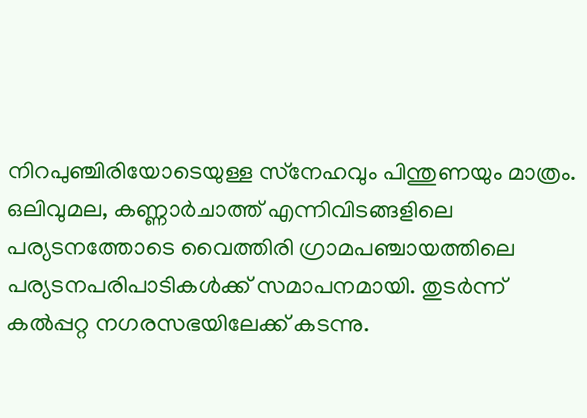നിറപുഞ്ചിരിയോടെയുള്ള സ്‌നേഹവും പിന്തുണയും മാത്രം. ഒലിവുമല, കണ്ണാര്‍ചാത്ത് എന്നിവിടങ്ങളിലെ പര്യടനത്തോടെ വൈത്തിരി ഗ്രാമപഞ്ചായത്തിലെ പര്യടനപരിപാടികള്‍ക്ക് സമാപനമായി. തുടര്‍ന്ന് കല്‍പ്പറ്റ നഗരസഭയിലേക്ക് കടന്നു.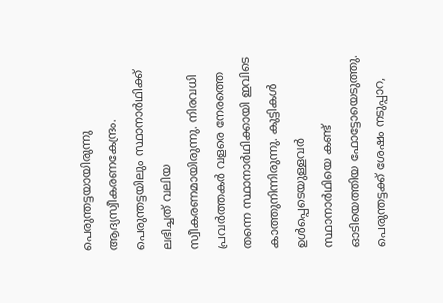പെരുന്തട്ടയായിരുന്നു ആദ്യസ്വീകരണകേന്ദ്രം. പെരുന്തട്ടയിലും സ്ഥാനാര്‍ഥിക്ക് ലഭിച്ചത് വലിയ സ്വീകരണമായിരുന്നു. നിരവധി പ്രവര്‍ത്തകര്‍ വളരെ നേരത്തെ തന്നെ സ്ഥാനാര്‍ഥിക്കായി ഇവിടെ കാത്തുനിന്നിരുന്നു. കുട്ടികള്‍ ഉള്‍പ്പെടെയുള്ളവര്‍ സ്ഥാനാര്‍ഥിയെ കണ്ട് ഓടിയെത്തിയ ഫോട്ടോയെടുത്തു. പെരുന്തട്ടക്ക് ശേഷം നടുപ്പാറ,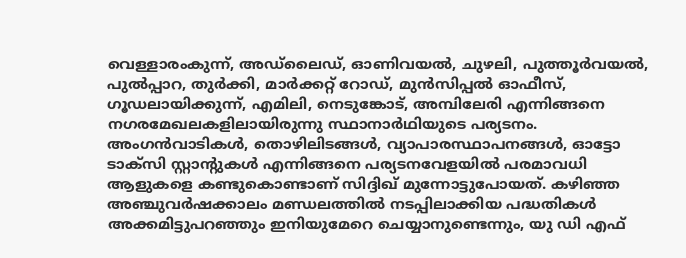വെള്ളാരംകുന്ന്, അഡ്‌ലൈഡ്, ഓണിവയല്‍, ചുഴലി, പുത്തൂര്‍വയല്‍, പുല്‍പ്പാറ, തുര്‍ക്കി, മാര്‍ക്കറ്റ് റോഡ്, മുന്‍സിപ്പല്‍ ഓഫീസ്, ഗൂഡലായിക്കുന്ന്, എമിലി, നെടുങ്കോട്, അമ്പിലേരി എന്നിങ്ങനെ നഗരമേഖലകളിലായിരുന്നു സ്ഥാനാര്‍ഥിയുടെ പര്യടനം. അംഗന്‍വാടികള്‍, തൊഴിലിടങ്ങള്‍, വ്യാപാരസ്ഥാപനങ്ങള്‍, ഓട്ടോ ടാക്‌സി സ്റ്റാന്റുകള്‍ എന്നിങ്ങനെ പര്യടനവേളയില്‍ പരമാവധി ആളുകളെ കണ്ടുകൊണ്ടാണ് സിദ്ദിഖ് മുന്നോട്ടുപോയത്. കഴിഞ്ഞ അഞ്ചുവര്‍ഷക്കാലം മണ്ഡലത്തില്‍ നടപ്പിലാക്കിയ പദ്ധതികള്‍ അക്കമിട്ടുപറഞ്ഞും ഇനിയുമേറെ ചെയ്യാനുണ്ടെന്നും, യു ഡി എഫ്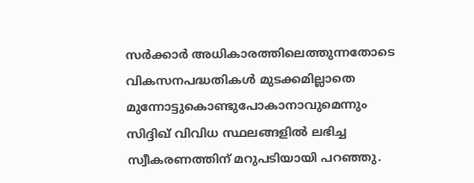സര്‍ക്കാര്‍ അധികാരത്തിലെത്തുന്നതോടെ വികസനപദ്ധതികള്‍ മുടക്കമില്ലാതെ മുന്നോട്ടുകൊണ്ടുപോകാനാവുമെന്നും സിദ്ദിഖ് വിവിധ സ്ഥലങ്ങളില്‍ ലഭിച്ച സ്വീകരണത്തിന് മറുപടിയായി പറഞ്ഞു.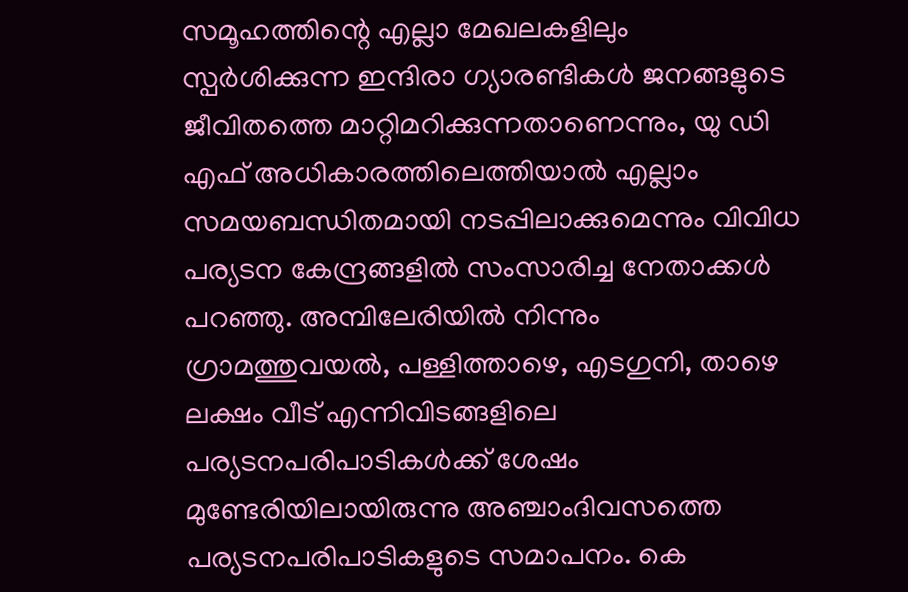സമൂഹത്തിന്റെ എല്ലാ മേഖലകളിലും സ്പര്‍ശിക്കുന്ന ഇന്ദിരാ ഗ്യാരണ്ടികള്‍ ജനങ്ങളുടെ ജീവിതത്തെ മാറ്റിമറിക്കുന്നതാണെന്നും, യു ഡി എഫ് അധികാരത്തിലെത്തിയാല്‍ എല്ലാം സമയബന്ധിതമായി നടപ്പിലാക്കുമെന്നും വിവിധ പര്യടന കേന്ദ്രങ്ങളില്‍ സംസാരിച്ച നേതാക്കള്‍ പറഞ്ഞു. അമ്പിലേരിയില്‍ നിന്നും ഗ്രാമത്തുവയല്‍, പള്ളിത്താഴെ, എടഗുനി, താഴെ ലക്ഷം വീട് എന്നിവിടങ്ങളിലെ പര്യടനപരിപാടികള്‍ക്ക് ശേഷം മുണ്ടേരിയിലായിരുന്നു അഞ്ചാംദിവസത്തെ പര്യടനപരിപാടികളുടെ സമാപനം. കെ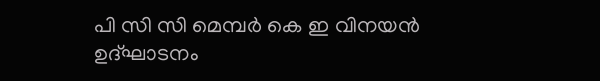പി സി സി മെമ്പര്‍ കെ ഇ വിനയന്‍ ഉദ്ഘാടനം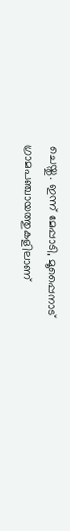ചെയ്തു. ഇന്ന് മേപ്പാടി, മൂപ്പൈനാട് ഗ്രാമപഞ്ചായത്തുകളിലാണ്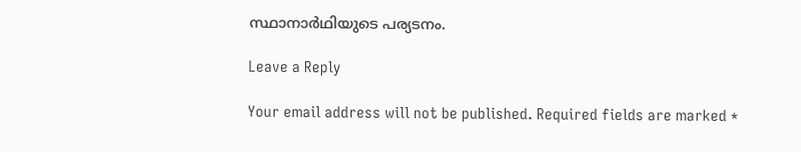സ്ഥാനാര്‍ഥിയുടെ പര്യടനം.

Leave a Reply

Your email address will not be published. Required fields are marked *